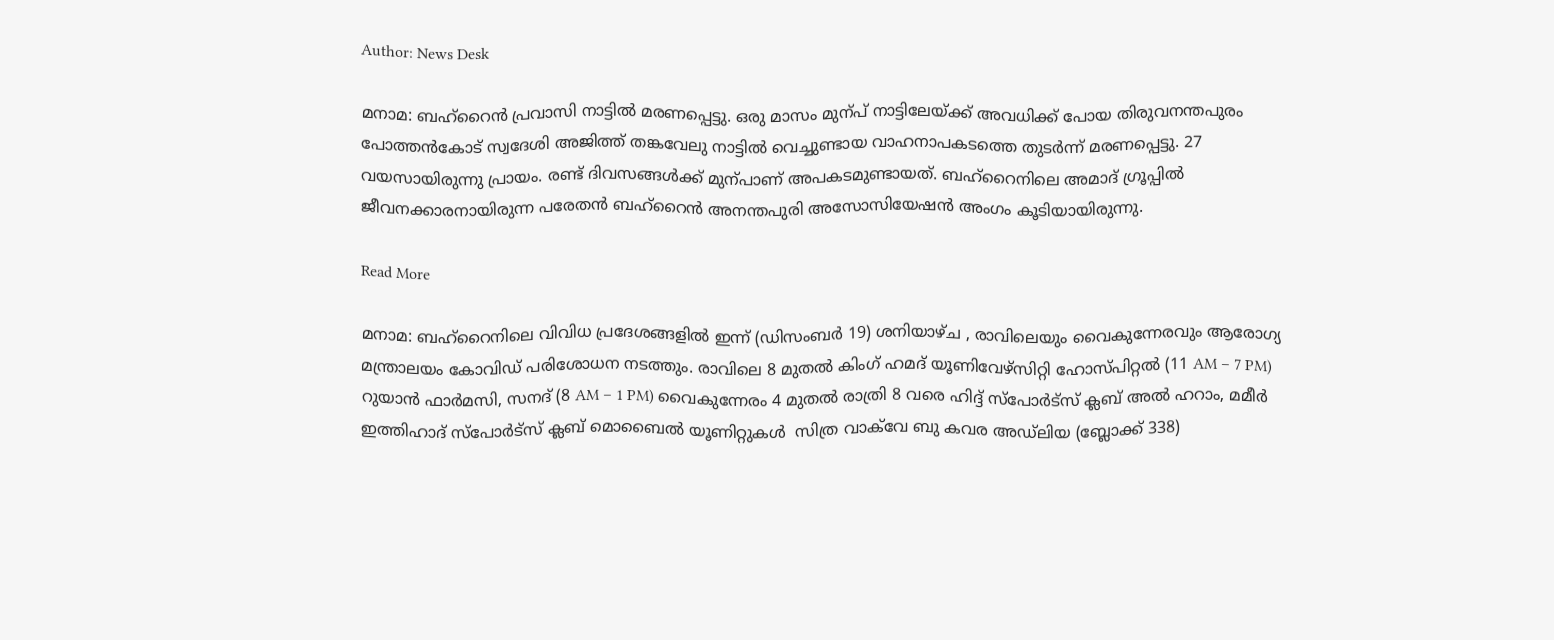Author: News Desk

മനാമ: ബഹ്റൈൻ പ്രവാസി നാട്ടിൽ മരണപ്പെട്ടു. ഒരു മാസം മുന്പ് നാട്ടിലേയ്ക്ക് അവധിക്ക് പോയ തിരുവനന്തപുരം പോത്തൻകോട് സ്വദേശി അജിത്ത് തങ്കവേലു നാട്ടിൽ വെച്ചുണ്ടായ വാഹനാപകടത്തെ തുടർന്ന് മരണപ്പെട്ടു. 27 വയസായിരുന്നു പ്രായം. രണ്ട് ദിവസങ്ങൾക്ക് മുന്പാണ് അപകടമുണ്ടായത്. ബഹ്റൈനിലെ അമാദ് ഗ്രൂപ്പിൽ ജീവനക്കാരനായിരുന്ന പരേതൻ ബഹ്റൈൻ അനന്തപുരി അസോസിയേഷൻ അംഗം കൂടിയായിരുന്നു.

Read More

മനാമ: ബഹ്‌റൈനിലെ വിവിധ പ്രദേശങ്ങളിൽ ഇന്ന് (ഡിസംബർ 19) ശനിയാഴ്ച , രാവിലെയും വൈകുന്നേരവും ആരോഗ്യ മന്ത്രാലയം കോവിഡ് പരിശോധന നടത്തും. രാവിലെ 8 മുതൽ കിംഗ് ഹമദ് യൂണിവേഴ്സിറ്റി ഹോസ്പിറ്റൽ (11 AM – 7 PM) റുയാൻ ഫാർമസി, സനദ് (8 AM – 1 PM) വൈകുന്നേരം 4 മുതൽ രാത്രി 8 വരെ ഹിദ്ദ് സ്പോർട്സ് ക്ലബ് അൽ ഹറാം, മമീർ ഇത്തിഹാദ് സ്പോർട്സ് ക്ലബ് മൊബൈൽ യൂണിറ്റുകൾ  സിത്ര വാക്‌വേ ബു കവര അഡ്‌ലിയ (ബ്ലോക്ക് 338)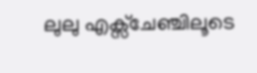ലുലു എക്സ്ചേഞ്ചിലൂടെ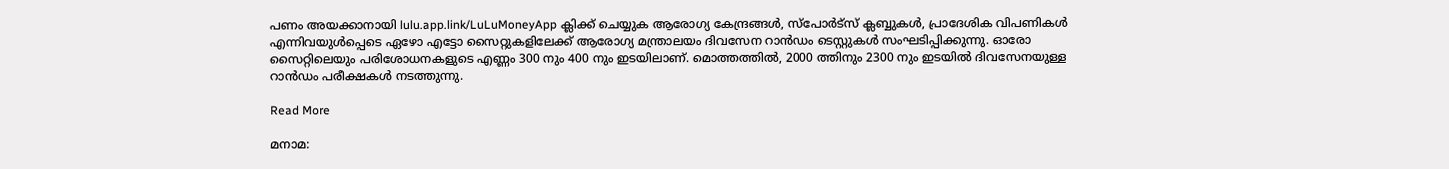പണം അയക്കാനായി lulu.app.link/LuLuMoneyApp ക്ലിക്ക് ചെയ്യുക ആരോഗ്യ കേന്ദ്രങ്ങൾ, സ്പോർട്സ് ക്ലബ്ബുകൾ, പ്രാദേശിക വിപണികൾ എന്നിവയുൾപ്പെടെ ഏഴോ എട്ടോ സൈറ്റുകളിലേക്ക് ആരോഗ്യ മന്ത്രാലയം ദിവസേന റാൻഡം ടെസ്റ്റുകൾ സംഘടിപ്പിക്കുന്നു. ഓരോ സൈറ്റിലെയും പരിശോധനകളുടെ എണ്ണം 300 നും 400 നും ഇടയിലാണ്. മൊത്തത്തിൽ, 2000 ത്തിനും 2300 നും ഇടയിൽ ദിവസേനയുള്ള റാൻഡം പരീക്ഷകൾ നടത്തുന്നു.

Read More

മനാമ: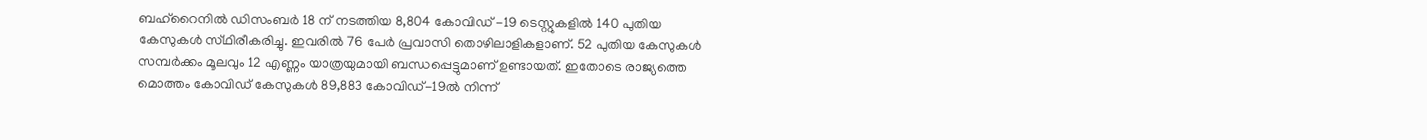ബഹ്‌റൈനിൽ ഡിസംബർ 18 ന് നടത്തിയ 8,804 കോവിഡ് -19 ടെസ്റ്റുകളിൽ 140 പുതിയ കേസുകൾ സ്‌ഥിരീകരിച്ചു. ഇവരിൽ 76 പേർ പ്രവാസി തൊഴിലാളികളാണ്. 52 പുതിയ കേസുകൾ സമ്പർക്കം മൂലവും 12 എണ്ണം യാത്രയുമായി ബന്ധപ്പെട്ടുമാണ് ഉണ്ടായത്. ഇതോടെ രാജ്യത്തെ മൊത്തം കോവിഡ് കേസുകൾ 89,883 കോവിഡ്-19ൽ നിന്ന്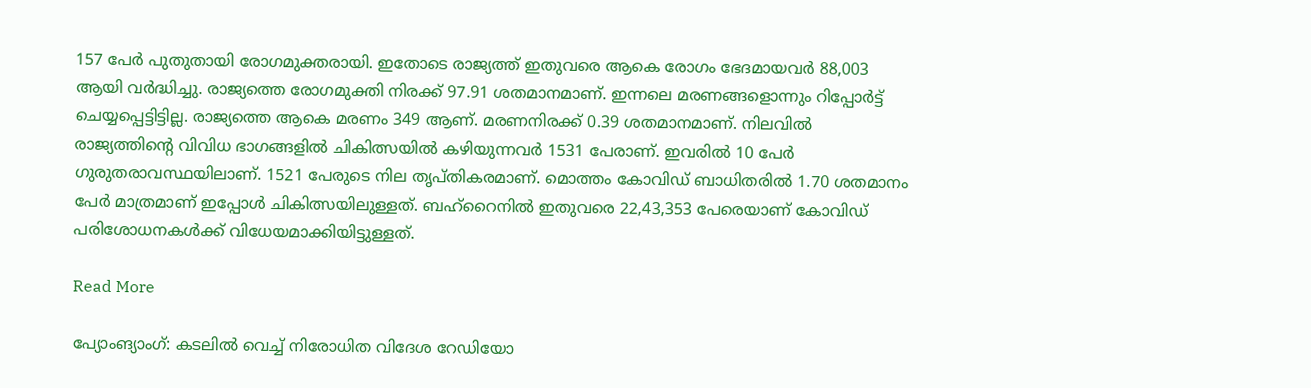157 പേർ പുതുതായി രോഗമുക്തരായി. ഇതോടെ രാജ്യത്ത് ഇതുവരെ ആകെ രോഗം ഭേദമായവർ 88,003 ആയി വർദ്ധിച്ചു. രാജ്യത്തെ രോഗമുക്തി നിരക്ക് 97.91 ശതമാനമാണ്. ഇന്നലെ മരണങ്ങളൊന്നും റിപ്പോർട്ട് ചെയ്യപ്പെട്ടിട്ടില്ല. രാജ്യത്തെ ആകെ മരണം 349 ആണ്. മരണനിരക്ക് 0.39 ശതമാനമാണ്. നിലവിൽ രാജ്യത്തിന്റെ വിവിധ ഭാഗങ്ങളിൽ ചികിത്സയിൽ കഴിയുന്നവർ 1531 പേരാണ്. ഇവരിൽ 10 പേർ ഗുരുതരാവസ്ഥയിലാണ്. 1521 പേരുടെ നില തൃപ്തികരമാണ്. മൊത്തം കോവിഡ് ബാധിതരിൽ 1.70 ശതമാനം പേർ മാത്രമാണ് ഇപ്പോൾ ചികിത്സയിലുള്ളത്. ബഹ്‌റൈനിൽ ഇതുവരെ 22,43,353 പേരെയാണ് കോവിഡ് പരിശോധനകൾക്ക് വിധേയമാക്കിയിട്ടുള്ളത്.

Read More

പ്യോംങ്യാംഗ്: കടലിൽ വെച്ച് നിരോധിത വിദേശ റേഡിയോ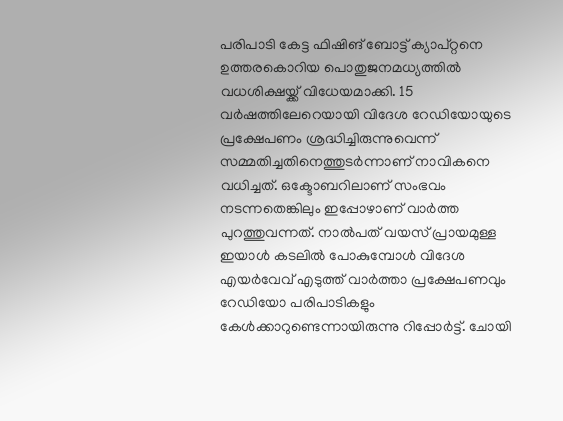പരിപാടി കേട്ട ഫിഷിങ് ബോട്ട് ക്യാപ്റ്റനെ ഉത്തരകൊറിയ പൊതുജനമധ്യത്തിൽ വധശിക്ഷയ്ക്ക് വിധേയമാക്കി. 15 വർഷത്തിലേറെയായി വിദേശ റേഡിയോയുടെ പ്രക്ഷേപണം ശ്രദ്ധിച്ചിരുന്നുവെന്ന് സമ്മതിച്ചതിനെത്തുടർന്നാണ് നാവികനെ വധിച്ചത്. ഒക്ടോബറിലാണ് സംഭവം നടന്നതെങ്കിലും ഇപ്പോഴാണ് വാർത്ത പുറത്തുവന്നത്. നാൽപത് വയസ് പ്രായമുള്ള ഇയാൾ കടലിൽ പോകുമ്പോൾ വിദേശ എയർവേവ് എടുത്ത് വാർത്താ പ്രക്ഷേപണവും റേഡിയോ പരിപാടികളും കേൾക്കാറുണ്ടെന്നായിരുന്നു റിപ്പോർട്ട്. ചോയി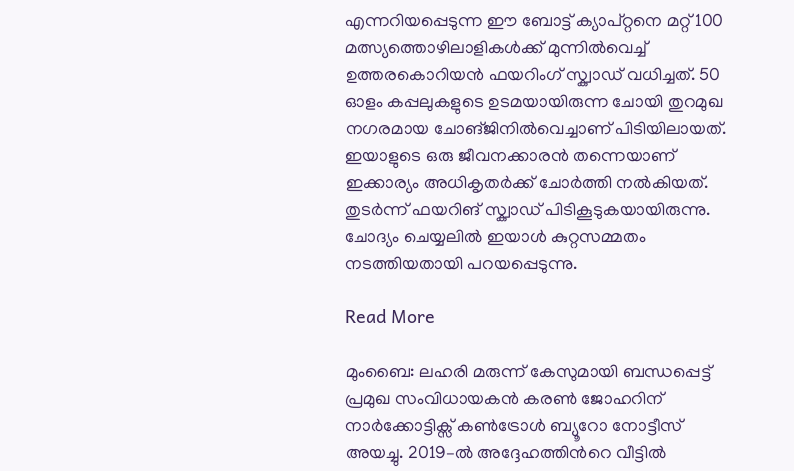എന്നറിയപ്പെടുന്ന ഈ ബോട്ട് ക്യാപ്റ്റനെ മറ്റ് 100 മത്സ്യത്തൊഴിലാളികൾക്ക് മുന്നിൽവെച്ച് ഉത്തരകൊറിയൻ ഫയറിംഗ് സ്ക്വാഡ് വധിച്ചത്. 50 ഓളം കപ്പലുകളുടെ ഉടമയായിരുന്ന ചോയി തുറമുഖ നഗരമായ ചോങ്‌ജിനിൽവെച്ചാണ് പിടിയിലായത്. ഇയാളുടെ ഒരു ജീവനക്കാരൻ തന്നെയാണ് ഇക്കാര്യം അധികൃതർക്ക് ചോർത്തി നൽകിയത്. തുടർന്ന് ഫയറിങ് സ്ക്വാഡ് പിടികൂടുകയായിരുന്നു. ചോദ്യം ചെയ്യലിൽ ഇയാൾ കുറ്റസമ്മതം നടത്തിയതായി പറയപ്പെടുന്നു.

Read More

മുംബൈ: ലഹരി മരുന്ന് കേസുമായി ബന്ധപ്പെട്ട് പ്രമുഖ സംവിധായകൻ കരൺ ജോഹറിന് നാര്‍ക്കോട്ടിക്സ് കണ്‍ട്രോൾ ബ്യൂറോ നോട്ടീസ് അയച്ചു. 2019–ൽ അദ്ദേഹത്തിന്‍റെ വീട്ടിൽ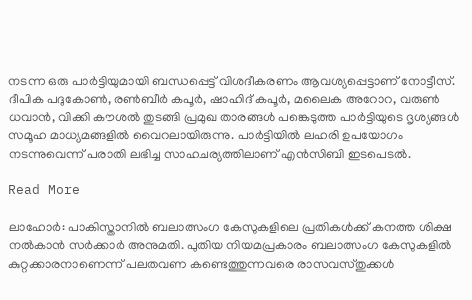നടന്ന ഒരു പാർട്ടിയുമായി ബന്ധപ്പെട്ട് വിശദീകരണം ആവശ്യപ്പെട്ടാണ് നോട്ടീസ്. ദീപിക പദുകോൺ, രണ്‍ബീർ കപൂർ, ഷാഹിദ് കപൂർ, മലൈക അറോറ, വരുൺ ധവാൻ, വിക്കി കൗശൽ തുടങ്ങി പ്രമുഖ താരങ്ങൾ പങ്കെടുത്ത പാർട്ടിയുടെ ദൃശ്യങ്ങൾ സമൂഹ മാധ്യമങ്ങളിൽ വൈറലായിരുന്നു. പാർട്ടിയിൽ ലഹരി ഉപയോഗം നടന്നുവെന്ന് പരാതി ലഭിച്ച സാഹചര്യത്തിലാണ് എൻസിബി ഇടപെടൽ.

Read More

ലാഹോര്‍: പാകിസ്താനില്‍ ബലാത്സംഗ കേസുകളിലെ പ്രതികള്‍ക്ക് കനത്ത ശിക്ഷ നല്‍കാന്‍ സര്‍ക്കാര്‍ അനുമതി. പുതിയ നിയമപ്രകാരം ബലാത്സംഗ കേസുകളില്‍ കുറ്റക്കാരനാണെന്ന് പലതവണ കണ്ടെത്തുന്നവരെ രാസവസ്തുക്കള്‍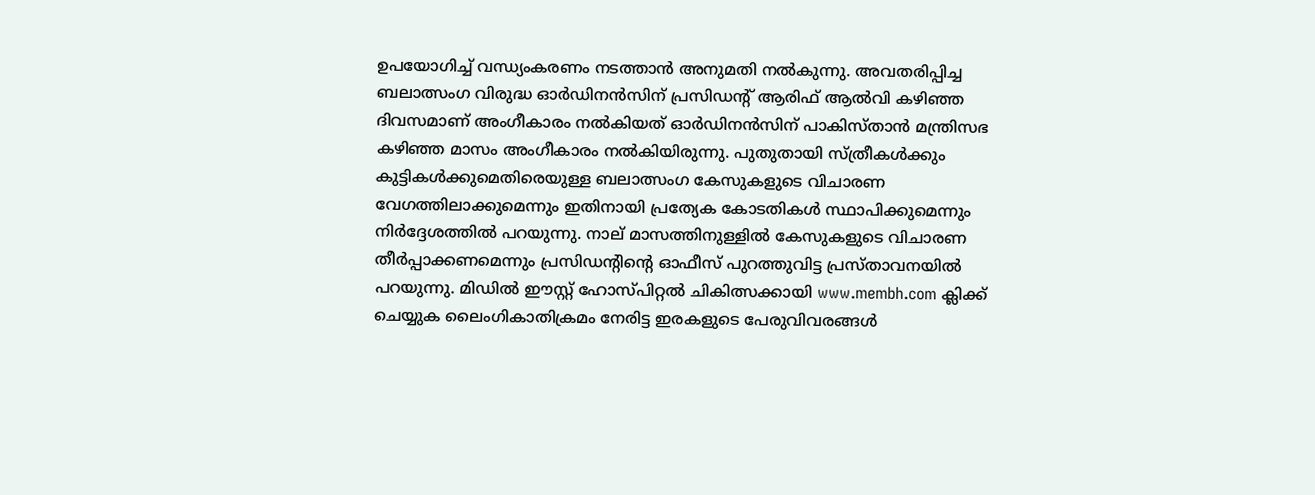ഉപയോഗിച്ച് വന്ധ്യംകരണം നടത്താന്‍ അനുമതി നല്‍കുന്നു. അവതരിപ്പിച്ച ബലാത്സംഗ വിരുദ്ധ ഓര്‍ഡിനന്‍സിന് പ്രസിഡന്റ് ആരിഫ് ആല്‍വി കഴിഞ്ഞ ദിവസമാണ് അംഗീകാരം നല്‍കിയത് ഓര്‍ഡിനന്‍സിന് പാകിസ്താന്‍ മന്ത്രിസഭ കഴിഞ്ഞ മാസം അംഗീകാരം നല്‍കിയിരുന്നു. പുതുതായി സ്ത്രീകള്‍ക്കും കുട്ടികള്‍ക്കുമെതിരെയുള്ള ബലാത്സംഗ കേസുകളുടെ വിചാരണ വേഗത്തിലാക്കുമെന്നും ഇതിനായി പ്രത്യേക കോടതികള്‍ സ്ഥാപിക്കുമെന്നും നിര്‍ദ്ദേശത്തില്‍ പറയുന്നു. നാല് മാസത്തിനുള്ളില്‍ കേസുകളുടെ വിചാരണ തീര്‍പ്പാക്കണമെന്നും പ്രസിഡന്റിന്റെ ഓഫീസ് പുറത്തുവിട്ട പ്രസ്താവനയില്‍ പറയുന്നു. മിഡിൽ ഈസ്റ്റ് ഹോസ്‌പിറ്റൽ ചികിത്സക്കായി www.membh.com ക്ലിക്ക് ചെയ്യുക ലൈംഗികാതിക്രമം നേരിട്ട ഇരകളുടെ പേരുവിവരങ്ങള്‍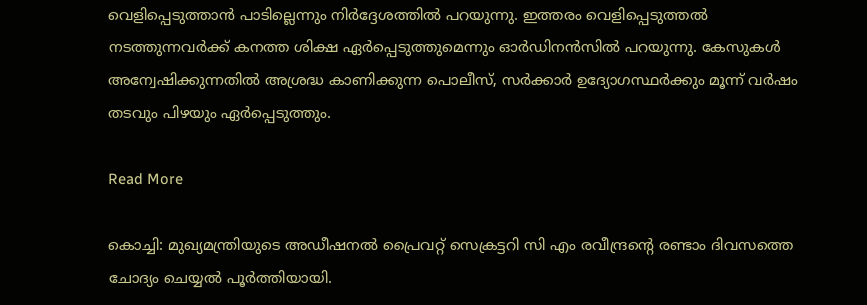വെളിപ്പെടുത്താന്‍ പാടില്ലെന്നും നിര്‍ദ്ദേശത്തില്‍ പറയുന്നു. ഇത്തരം വെളിപ്പെടുത്തല്‍ നടത്തുന്നവര്‍ക്ക് കനത്ത ശിക്ഷ ഏര്‍പ്പെടുത്തുമെന്നും ഓര്‍ഡിനന്‍സില്‍ പറയുന്നു. കേസുകള്‍ അന്വേഷിക്കുന്നതില്‍ അശ്രദ്ധ കാണിക്കുന്ന പൊലീസ്, സര്‍ക്കാര്‍ ഉദ്യോഗസ്ഥര്‍ക്കും മൂന്ന് വര്‍ഷം തടവും പിഴയും ഏര്‍പ്പെടുത്തും.

Read More

കൊച്ചി: മുഖ്യമന്ത്രിയുടെ അഡീഷനൽ പ്രൈവറ്റ് സെക്രട്ടറി സി എം രവീന്ദ്രന്റെ രണ്ടാം ദിവസത്തെ ചോദ്യം ചെയ്യൽ പൂർത്തിയായി.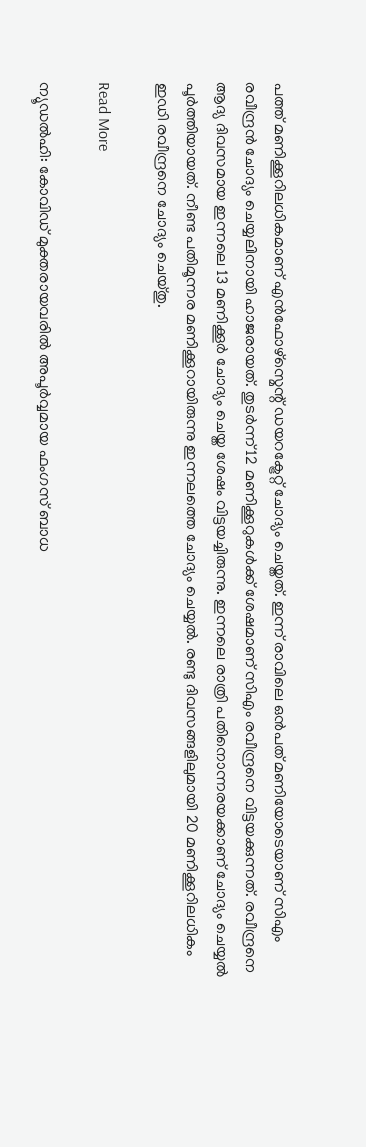പത്ത് മണിക്കൂറിലധികമാണ് എൻഫോഴ്സ്മെന്റ് ഡയറക്ട്രേറ്റ് ചോദ്യം ചെയ്തത്. ഇന്ന് രാവിലെ ഒൻപത് മണിയോടെയാണ് സിഎം രവീന്ദ്രൻ ചോദ്യം ചെയ്യലിനായി ഹാജരായത്. തുടർന്ന് 12 മണിക്കൂറുകൾക്ക് ശേഷമാണ് സിഎം രവീന്ദ്രനെ വിട്ടയക്കുന്നത്. രവീന്ദ്രനെ ആദ്യ ദിവസമായ ഇന്നലെ 13 മണിക്കൂ‌ർ ചോദ്യം ചെയ്ത ശേഷം വിട്ടയച്ചിരുന്നു. ഇന്നലെ രാത്രി പതിനൊന്നരയക്കാണ് ചോദ്യം ചെയ്യല്‍ പൂര്‍ത്തിയായത്. നീണ്ട പതിമൂന്നര മണിക്കൂറായിരുന്നു ഇന്നലത്തെ ചോദ്യം ചെയ്യൽ. രണ്ടു ദിവസങ്ങളിലുമായി 20 മണിക്കൂറിലധികം ഇഡി രവീന്ദ്രനെ ചോദ്യം ചെയ്തു.

Read More

ന്യൂഡല്‍ഹി: കോവിഡ് മുക്തരായവരില്‍ അപൂര്‍വ്വമായ ഫംഗസ് ബാധ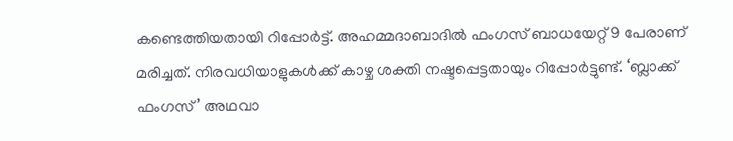കണ്ടെത്തിയതായി റിപ്പോര്‍ട്ട്. അഹമ്മദാബാദില്‍ ഫംഗസ് ബാധയേറ്റ് 9 പേരാണ് മരിച്ചത്. നിരവധിയാളുകള്‍ക്ക് കാഴ്ച ശക്തി നഷ്ടപ്പെട്ടതായും റിപ്പോര്‍ട്ടുണ്ട്. ‘ബ്ലാക്ക് ഫംഗസ്’ അഥവാ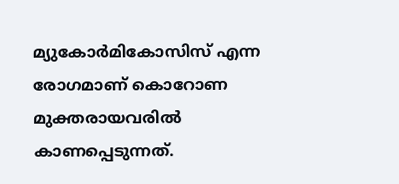മ്യുകോര്‍മികോസിസ് എന്ന രോഗമാണ് കൊറോണ മുക്തരായവരില്‍ കാണപ്പെടുന്നത്.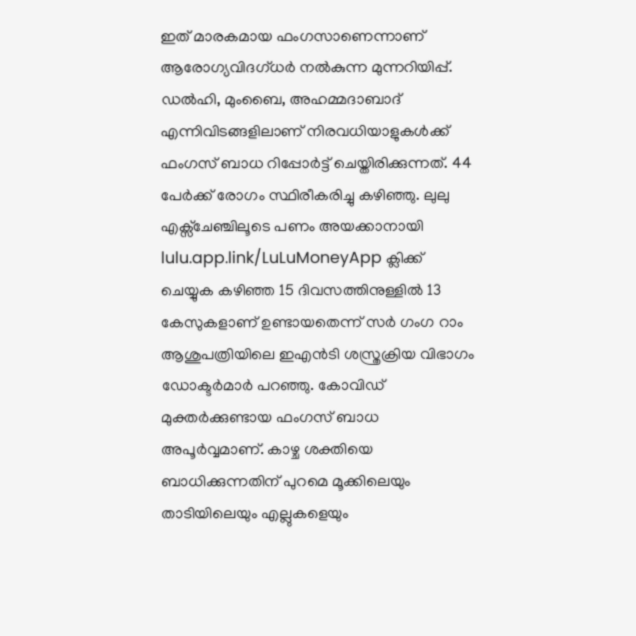ഇത് മാരകമായ ഫംഗസാണെന്നാണ് ആരോഗ്യവിദഗ്ധര്‍ നല്‍കുന്ന മുന്നറിയിപ്പ്. ഡല്‍ഹി, മുംബൈ, അഹമ്മദാബാദ് എന്നിവിടങ്ങളിലാണ് നിരവധിയാളുകള്‍ക്ക് ഫംഗസ് ബാധ റിപ്പോര്‍ട്ട് ചെയ്തിരിക്കുന്നത്. 44 പേര്‍ക്ക് രോഗം സ്ഥിരീകരിച്ചു കഴിഞ്ഞു. ലുലു എക്സ്ചേഞ്ചിലൂടെ പണം അയക്കാനായി lulu.app.link/LuLuMoneyApp ക്ലിക്ക് ചെയ്യുക കഴിഞ്ഞ 15 ദിവസത്തിനുള്ളില്‍ 13 കേസുകളാണ് ഉണ്ടായതെന്ന് സര്‍ ഗംഗ റാം ആശുപത്രിയിലെ ഇഎന്‍ടി ശസ്ത്രക്രിയ വിഭാഗം ഡോക്ടര്‍മാര്‍ പറഞ്ഞു. കോവിഡ് മുക്തര്‍ക്കുണ്ടായ ഫംഗസ് ബാധ അപൂര്‍വ്വമാണ്. കാഴ്ച ശക്തിയെ ബാധിക്കുന്നതിന് പുറമെ മൂക്കിലെയും താടിയിലെയും എല്ലുകളെയും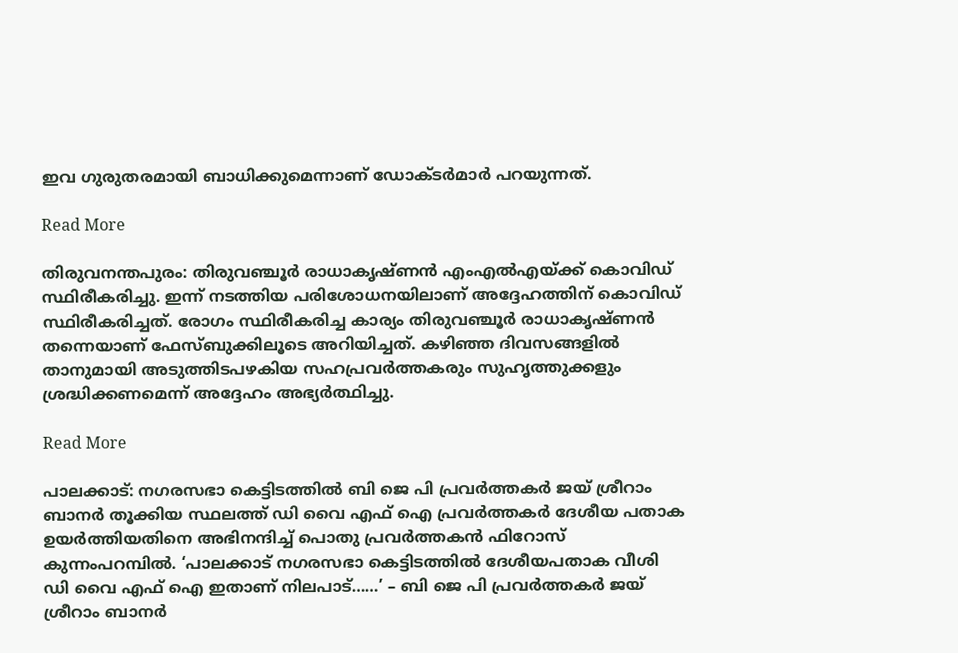ഇവ ഗുരുതരമായി ബാധിക്കുമെന്നാണ് ഡോക്ടര്‍മാര്‍ പറയുന്നത്.

Read More

തിരുവനന്തപുരം: തിരുവഞ്ചൂർ രാധാകൃഷ്ണൻ എംഎൽഎയ്ക്ക് കൊവിഡ് സ്ഥിരീകരിച്ചു. ഇന്ന് നടത്തിയ പരിശോധനയിലാണ് അദ്ദേഹത്തിന് കൊവിഡ് സ്ഥിരീകരിച്ചത്. രോഗം സ്ഥിരീകരിച്ച കാര്യം തിരുവഞ്ചൂർ രാധാകൃഷ്ണൻ തന്നെയാണ് ഫേസ്ബുക്കിലൂടെ അറിയിച്ചത്. കഴിഞ്ഞ ദിവസങ്ങളിൽ താനുമായി അടുത്തിടപഴകിയ സഹപ്രവർത്തകരും സുഹൃത്തുക്കളും ശ്രദ്ധിക്കണമെന്ന് അദ്ദേഹം അഭ്യർത്ഥിച്ചു.

Read More

പാലക്കാട്: നഗരസഭാ കെട്ടിടത്തിൽ ബി ജെ പി പ്രവർത്തകർ ജയ് ശ്രീറാം ബാനർ തൂക്കിയ സ്ഥലത്ത് ഡി വൈ എഫ് ഐ പ്രവർത്തകർ ദേശീയ പതാക ഉയർത്തിയതിനെ അഭിനന്ദിച്ച് പൊതു പ്രവർത്തകൻ ഫിറോസ് കുന്നംപറമ്പിൽ. ‘പാലക്കാട് നഗരസഭാ കെട്ടിടത്തില്‍ ദേശീയപതാക വീശി ഡി വൈ എഫ് ഐ ഇതാണ് നിലപാട്……’ – ബി ജെ പി പ്രവർത്തകർ ജയ് ശ്രീറാം ബാനർ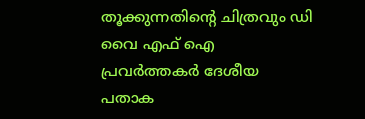തൂക്കുന്നതിന്റെ ചിത്രവും ഡി വൈ എഫ് ഐ പ്രവർത്തകർ ദേശീയ പതാക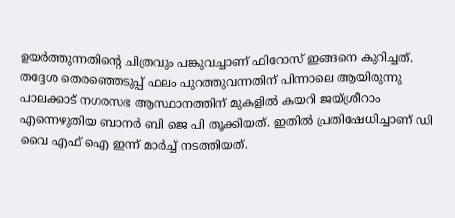ഉയർത്തുന്നതിന്റെ ചിത്രവും പങ്കുവച്ചാണ് ഫിറോസ് ഇങ്ങനെ കുറിച്ചത്. തദ്ദേശ തെരഞ്ഞെടുപ്പ് ഫലം പുറത്തുവന്നതിന് പിന്നാലെ ആയിരുന്നു പാലക്കാട് നഗരസഭ ആസ്ഥാനത്തിന് മുകളില്‍ കയറി ജയ്ശ്രീറാം എന്നെഴുതിയ ബാനർ ബി ജെ പി തൂക്കിയത്. ഇതിൽ പ്രതിഷേധിച്ചാണ് ഡി വൈ എഫ് ഐ ഇന്ന് മാര്‍ച്ച്‌ നടത്തിയത്.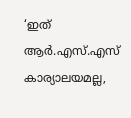‘ഇത് ആര്‍.എസ്.എസ് കാര്യാലയമല്ല,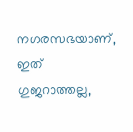നഗരസഭയാണ്, ഇത് ഗുജറാത്തല്ല,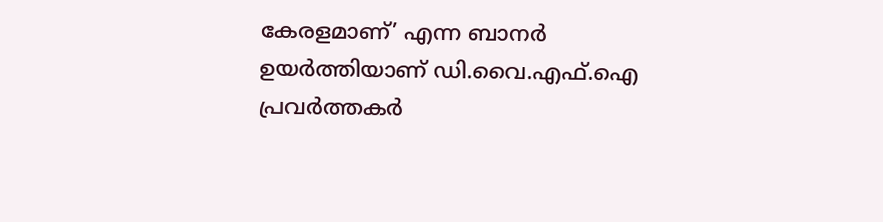കേരളമാണ്’ എന്ന ബാനർ ഉയർത്തിയാണ് ഡി.വൈ.എഫ്.ഐ പ്രവര്‍ത്തകര്‍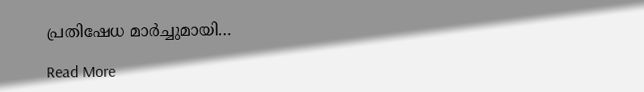പ്രതിഷേധ മാർച്ചുമായി…

Read More